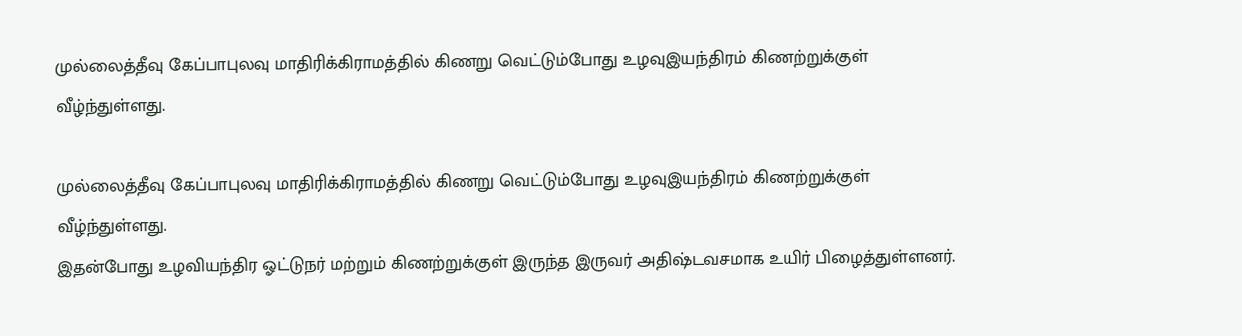முல்லைத்தீவு கேப்பாபுலவு மாதிரிக்கிராமத்தில் கிணறு வெட்டும்போது உழவுஇயந்திரம் கிணற்றுக்குள் வீழ்ந்துள்ளது.

முல்லைத்தீவு கேப்பாபுலவு மாதிரிக்கிராமத்தில் கிணறு வெட்டும்போது உழவுஇயந்திரம் கிணற்றுக்குள் வீழ்ந்துள்ளது.
இதன்போது உழவியந்திர ஓட்டுநர் மற்றும் கிணற்றுக்குள் இருந்த இருவர் அதிஷ்டவசமாக உயிர் பிழைத்துள்ளனர்.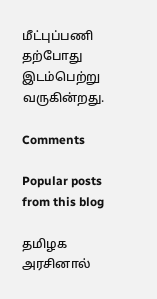மீட்புப்பணி தற்போது இடம்பெற்று வருகின்றது.

Comments

Popular posts from this blog

தமிழக அரசினால்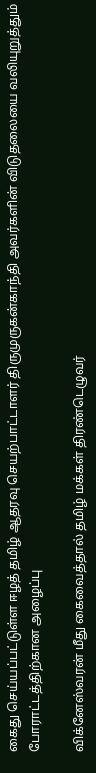கைது செய்யப்பட்டுள்ள ஈழத் தமிழ் ஆதரவு செயற்பாட்டாளர் திருமுருகன்காந்தி அவர்களின் விடுதலையை வலியுறுத்தும் போராட்டத்திற்கான அழைப்பு

விக்னேஸ்வரன் மீது கைவைத்தால் தமிழ் மக்கள் திரண்டெழுவர்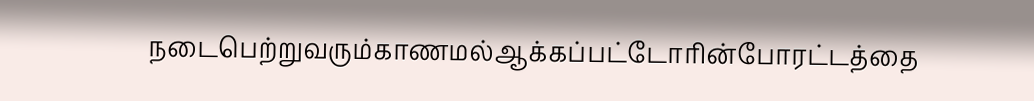நடைபெற்றுவரும்காணமல்ஆக்கப்பட்டோரின்போரட்டத்தை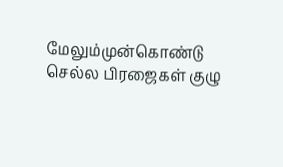மேலும்முன்கொண்டு செல்ல பிரஜைகள் குழு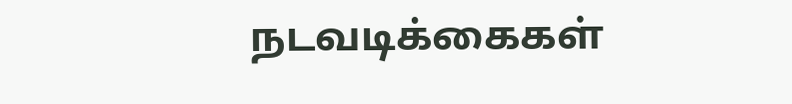நடவடிக்கைகள்